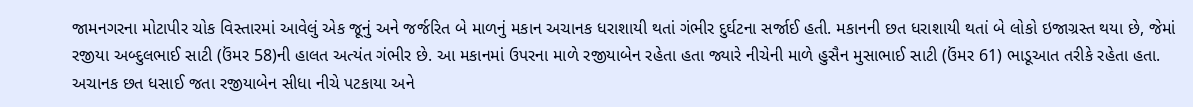જામનગરના મોટાપીર ચોક વિસ્તારમાં આવેલું એક જૂનું અને જર્જરિત બે માળનું મકાન અચાનક ધરાશાયી થતાં ગંભીર દુર્ઘટના સર્જાઈ હતી. મકાનની છત ધરાશાયી થતાં બે લોકો ઇજાગ્રસ્ત થયા છે, જેમાં રજીયા અબ્દુલભાઈ સાટી (ઉંમર 58)ની હાલત અત્યંત ગંભીર છે. આ મકાનમાં ઉપરના માળે રજીયાબેન રહેતા હતા જ્યારે નીચેની માળે હુસૈન મુસાભાઈ સાટી (ઉંમર 61) ભાડૂઆત તરીકે રહેતા હતા. અચાનક છત ધસાઈ જતા રજીયાબેન સીધા નીચે પટકાયા અને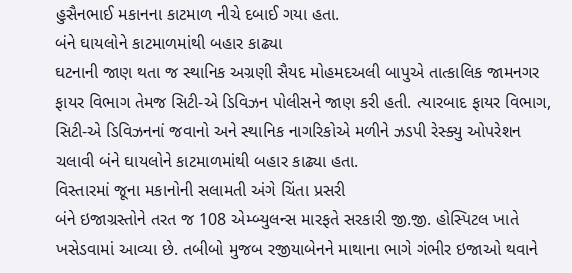હુસૈનભાઈ મકાનના કાટમાળ નીચે દબાઈ ગયા હતા.
બંને ઘાયલોને કાટમાળમાંથી બહાર કાઢ્યા
ઘટનાની જાણ થતા જ સ્થાનિક અગ્રણી સૈયદ મોહમદઅલી બાપુએ તાત્કાલિક જામનગર ફાયર વિભાગ તેમજ સિટી-એ ડિવિઝન પોલીસને જાણ કરી હતી. ત્યારબાદ ફાયર વિભાગ, સિટી-એ ડિવિઝનનાં જવાનો અને સ્થાનિક નાગરિકોએ મળીને ઝડપી રેસ્ક્યુ ઓપરેશન ચલાવી બંને ઘાયલોને કાટમાળમાંથી બહાર કાઢ્યા હતા.
વિસ્તારમાં જૂના મકાનોની સલામતી અંગે ચિંતા પ્રસરી
બંને ઇજાગ્રસ્તોને તરત જ 108 એમ્બ્યુલન્સ મારફતે સરકારી જી.જી. હોસ્પિટલ ખાતે ખસેડવામાં આવ્યા છે. તબીબો મુજબ રજીયાબેનને માથાના ભાગે ગંભીર ઇજાઓ થવાને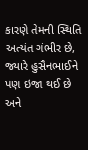કારણે તેમની સ્થિતિ અત્યંત ગંભીર છે, જ્યારે હુસૈનભાઈને પણ ઇજા થઈ છે અને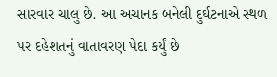સારવાર ચાલુ છે. આ અચાનક બનેલી દુર્ઘટનાએ સ્થળ પર દહેશતનું વાતાવરણ પેદા કર્યું છે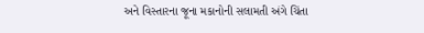અને વિસ્તારના જૂના મકાનોની સલામતી અંગે ચિંતા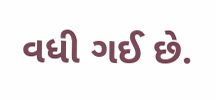વધી ગઈ છે.